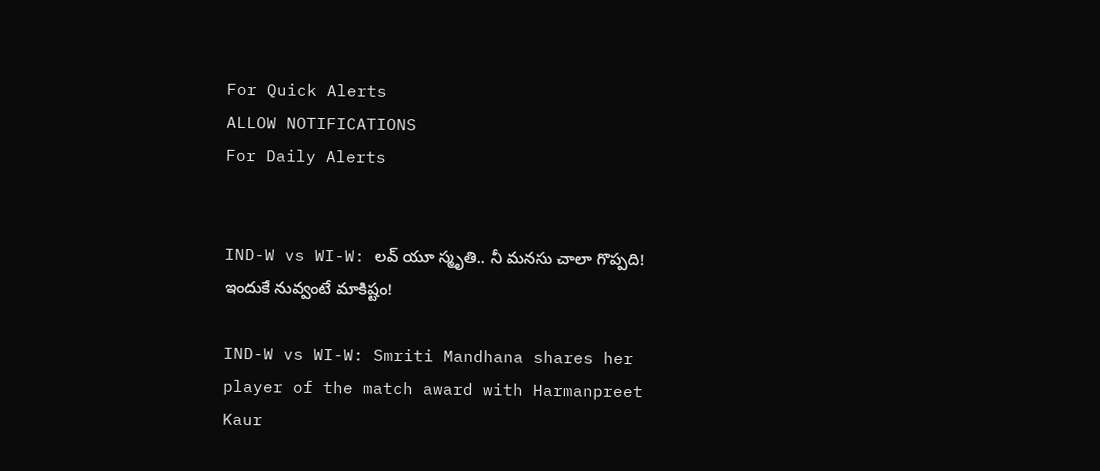For Quick Alerts
ALLOW NOTIFICATIONS
For Daily Alerts


IND-W vs WI-W: లవ్ యూ స్మృతి.. నీ మనసు చాలా గొప్పది! ఇందుకే నువ్వంటే మాకిష్టం!

IND-W vs WI-W: Smriti Mandhana shares her player of the match award with Harmanpreet Kaur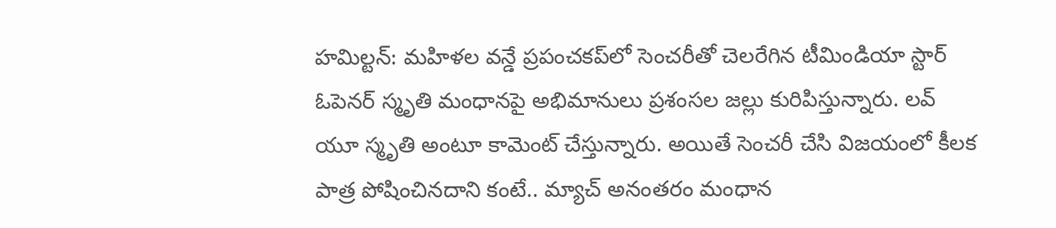హమిల్టన్: మహిళల వన్డే ప్రపంచకప్‌లో సెంచరీతో చెలరేగిన టీమిండియా స్టార్ ఓపెనర్ స్మృతి మంధానపై అభిమానులు ప్రశంసల జల్లు కురిపిస్తున్నారు. లవ్ యూ స్మృతి అంటూ కామెంట్ చేస్తున్నారు. అయితే సెంచరీ చేసి విజయంలో కీలక పాత్ర పోషించినదాని కంటే.. మ్యాచ్ అనంతరం మంధాన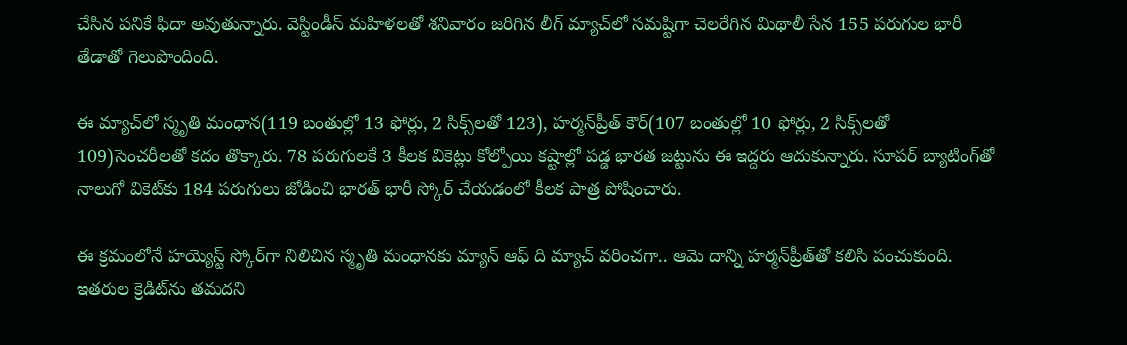చేసిన పనికే ఫిదా అవుతున్నారు. వెస్టిండీస్ మహిళలతో శనివారం జరిగిన లీగ్ మ్యాచ్‌లో సమష్టిగా చెలరేగిన మిథాలీ సేన 155 పరుగుల భారీ తేడాతో గెలుపొందింది.

ఈ మ్యాచ్‌లో స్మృతి మంధాన(119 బంతుల్లో 13 ఫోర్లు, 2 సిక్స్‌లతో 123), హర్మన్‌ప్రీత్ కౌర్(107 బంతుల్లో 10 ఫోర్లు, 2 సిక్స్‌లతో 109)సెంచరీలతో కదం తొక్కారు. 78 పరుగులకే 3 కీలక వికెట్లు కోల్పోయి కష్టాల్లో పడ్డ భారత జట్టును ఈ ఇద్దరు ఆదుకున్నారు. సూపర్ బ్యాటింగ్‌తో నాలుగో వికెట్‌కు 184 పరుగులు జోడించి భారత్ భారీ స్కోర్ చేయడంలో కీలక పాత్ర పోషించారు.

ఈ క్రమంలోనే హయ్యెస్ట్ స్కోర్‌గా నిలిచిన స్మృతి మంధానకు మ్యాన్ ఆఫ్ ది మ్యాచ్ వరించగా.. ఆమె దాన్ని హర్మన్‌ప్రీత్‌తో కలిసి పంచుకుంది. ఇతరుల క్రెడిట్‌ను తమదని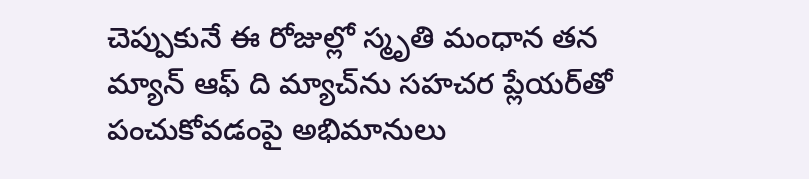చెప్పుకునే ఈ రోజుల్లో స్మృతి మంధాన తన మ్యాన్ ఆఫ్ ది మ్యాచ్‌ను సహచర ప్లేయర్‌తో పంచుకోవడంపై అభిమానులు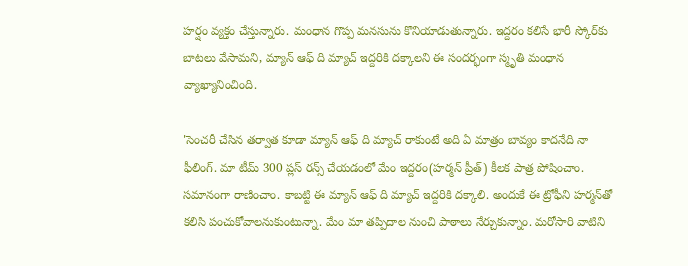హర్షం వ్యక్తం చేస్తున్నారు. మంధాన గొప్ప మనసును కొనియాడుతున్నారు. ఇద్దరం కలిసే భారీ స్కోర్‌కు బాటలు వేసామని, మ్యాన్ ఆఫ్ ది మ్యాచ్ ఇద్దరికి దక్కాలని ఈ సందర్భంగా స్మృతి మంధాన వ్యాఖ్యానించింది.

'సెంచరీ చేసిన తర్వాత కూడా మ్యాన్ ఆఫ్ ది మ్యాచ్ రాకుంటే అది ఏ మాత్రం బావ్యం కాదనేది నా ఫీలింగ్. మా టీమ్ 300 ప్లస్ రన్స్ చేయడంలో మేం ఇద్దరం(హర్మన్ ప్రీత్) కీలక పాత్ర పోషించాం. సమానంగా రాణించాం. కాబట్టి ఈ మ్యాన్ ఆఫ్ ది మ్యాచ్ ఇద్దరికి దక్కాలి. అందుకే ఈ ట్రోఫీని హర్మన్‌తో కలిసి పంచుకోవాలనుకుంటున్నా. మేం మా తప్పిదాల నుంచి పాఠాలు నేర్చుకున్నాం. మరోసారి వాటిని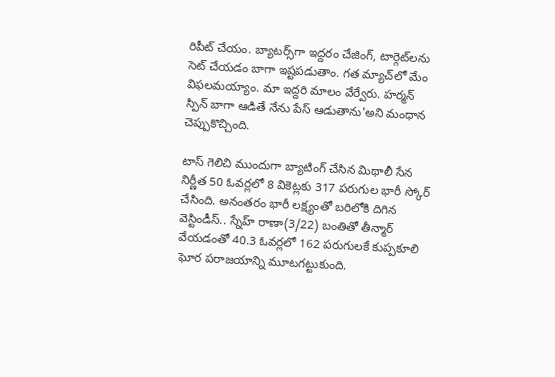రిపీట్ చేయం. బ్యాటర్స్‌గా ఇద్దరం చేజింగ్, టార్గెట్‌లను సెట్ చేయడం బాగా ఇష్టపడుతాం. గత మ్యాచ్‌లో మేం విఫలమయ్యాం. మా ఇద్దరి మాలం వేర్వేరు. హర్మన్ స్పిన్ బాగా ఆడితే నేను పేస్ ఆడుతాను'అని మంధాన చెప్పుకొచ్చింది.

టాస్ గెలిచి ముందుగా బ్యాటింగ్ చేసిన మిథాలీ సేన నిర్ణీత 50 ఓవర్లలో 8 వికెట్లకు 317 పరుగుల భారీ స్కోర్ చేసింది. అనంతరం భారీ లక్ష్యంతో బరిలోకి దిగిన వెస్టిండీస్.. స్నేహ్ రాణా(3/22) బంతితో తీన్మార్ వేయడంతో 40.3 ఓవర్లలో 162 పరుగులకే కుప్పకూలి ఘోర పరాజయాన్ని మూటగట్టుకుంది.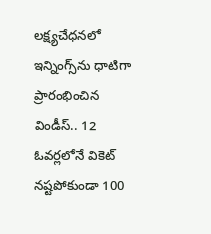లక్ష్యచేధనలో ఇన్నింగ్స్‌ను ధాటిగా ప్రారంభించిన విండీస్.. 12 ఓవర్లలోనే వికెట్ నష్టపోకుండా 100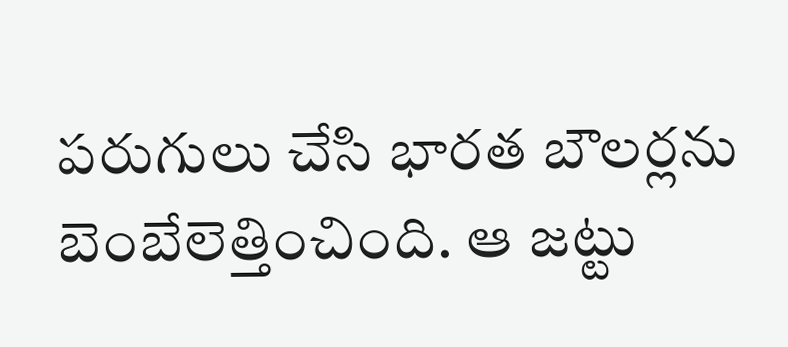పరుగులు చేసి భారత బౌలర్లను బెంబేలెత్తించింది. ఆ జట్టు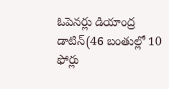ఓపెనర్లు డియాంద్ర డాటిన్(46 బంతుల్లో 10 ఫోర్లు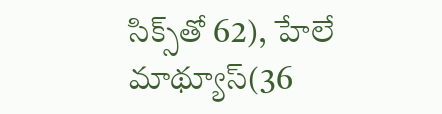సిక్స్‌తో 62), హేలే మాథ్యూస్(36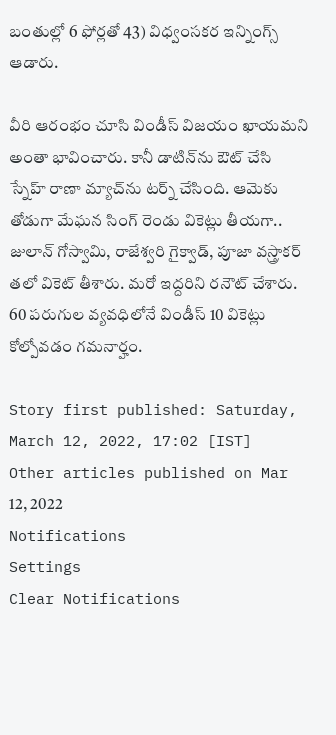బంతుల్లో 6 ఫోర్లతో 43) విధ్వంసకర ఇన్నింగ్స్ ఆడారు.

వీరి ఆరంభం చూసి విండీస్ విజయం ఖాయమని అంతా భావించారు. కానీ డాటిన్‌ను ఔట్ చేసి స్నేహ్ రాణా మ్యాచ్‌ను టర్న్ చేసింది. ఆమెకు తోడుగా మేఘన సింగ్ రెండు వికెట్లు తీయగా.. జులాన్ గోస్వామి, రాజేశ్వరి గైక్వాడ్, పూజా వస్త్రాకర్ తలో వికెట్ తీశారు. మరో ఇద్దరిని రనౌట్ చేశారు. 60 పరుగుల వ్యవధిలోనే విండీస్ 10 వికెట్లు కోల్పోవడం గమనార్హం.

Story first published: Saturday, March 12, 2022, 17:02 [IST]
Other articles published on Mar 12, 2022
Notifications
Settings
Clear Notifications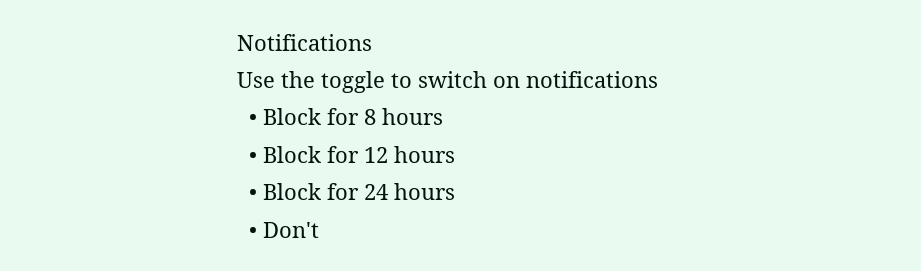Notifications
Use the toggle to switch on notifications
  • Block for 8 hours
  • Block for 12 hours
  • Block for 24 hours
  • Don't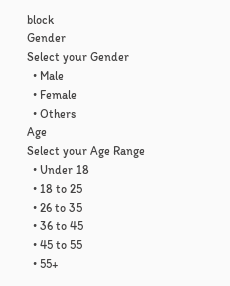block
Gender
Select your Gender
  • Male
  • Female
  • Others
Age
Select your Age Range
  • Under 18
  • 18 to 25
  • 26 to 35
  • 36 to 45
  • 45 to 55
  • 55+